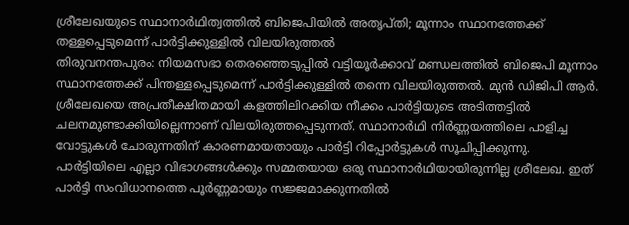ശ്രീലേഖയുടെ സ്ഥാനാർഥിത്വത്തിൽ ബിജെപിയിൽ അതൃപ്തി; മൂന്നാം സ്ഥാനത്തേക്ക് തള്ളപ്പെടുമെന്ന് പാർട്ടിക്കുള്ളിൽ വിലയിരുത്തൽ
തിരുവനന്തപുരം: നിയമസഭാ തെരഞ്ഞെടുപ്പിൽ വട്ടിയൂർക്കാവ് മണ്ഡലത്തിൽ ബിജെപി മൂന്നാം സ്ഥാനത്തേക്ക് പിന്തള്ളപ്പെടുമെന്ന് പാർട്ടിക്കുള്ളിൽ തന്നെ വിലയിരുത്തൽ. മുൻ ഡിജിപി ആർ. ശ്രീലേഖയെ അപ്രതീക്ഷിതമായി കളത്തിലിറക്കിയ നീക്കം പാർട്ടിയുടെ അടിത്തട്ടിൽ ചലനമുണ്ടാക്കിയില്ലെന്നാണ് വിലയിരുത്തപ്പെടുന്നത്. സ്ഥാനാർഥി നിർണ്ണയത്തിലെ പാളിച്ച വോട്ടുകൾ ചോരുന്നതിന് കാരണമായതായും പാർട്ടി റിപ്പോർട്ടുകൾ സൂചിപ്പിക്കുന്നു.
പാർട്ടിയിലെ എല്ലാ വിഭാഗങ്ങൾക്കും സമ്മതയായ ഒരു സ്ഥാനാർഥിയായിരുന്നില്ല ശ്രീലേഖ. ഇത് പാർട്ടി സംവിധാനത്തെ പൂർണ്ണമായും സജ്ജമാക്കുന്നതിൽ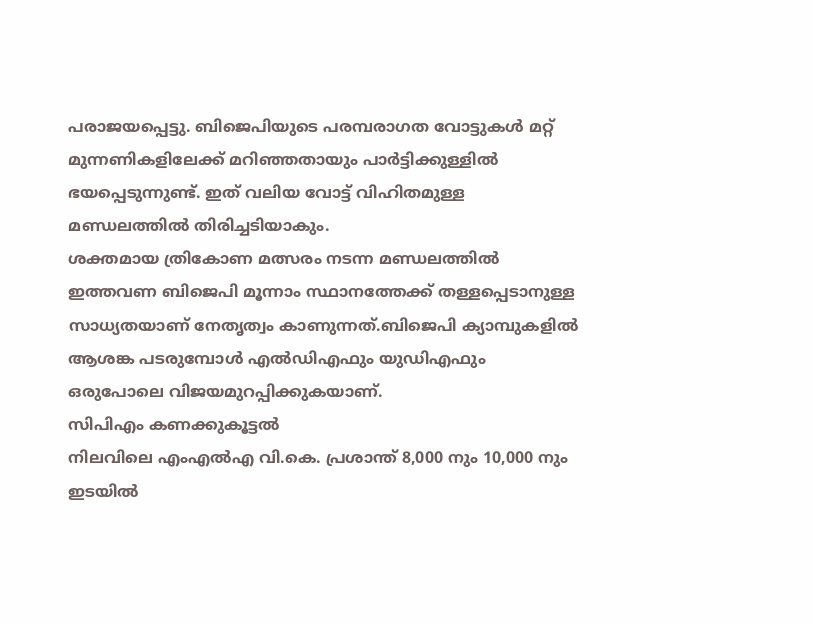പരാജയപ്പെട്ടു. ബിജെപിയുടെ പരമ്പരാഗത വോട്ടുകൾ മറ്റ് മുന്നണികളിലേക്ക് മറിഞ്ഞതായും പാർട്ടിക്കുള്ളിൽ ഭയപ്പെടുന്നുണ്ട്. ഇത് വലിയ വോട്ട് വിഹിതമുള്ള മണ്ഡലത്തിൽ തിരിച്ചടിയാകും.
ശക്തമായ ത്രികോണ മത്സരം നടന്ന മണ്ഡലത്തിൽ ഇത്തവണ ബിജെപി മൂന്നാം സ്ഥാനത്തേക്ക് തള്ളപ്പെടാനുള്ള സാധ്യതയാണ് നേതൃത്വം കാണുന്നത്.ബിജെപി ക്യാമ്പുകളിൽ ആശങ്ക പടരുമ്പോൾ എൽഡിഎഫും യുഡിഎഫും ഒരുപോലെ വിജയമുറപ്പിക്കുകയാണ്.
സിപിഎം കണക്കുകൂട്ടൽ
നിലവിലെ എംഎൽഎ വി.കെ. പ്രശാന്ത് 8,000 നും 10,000 നും ഇടയിൽ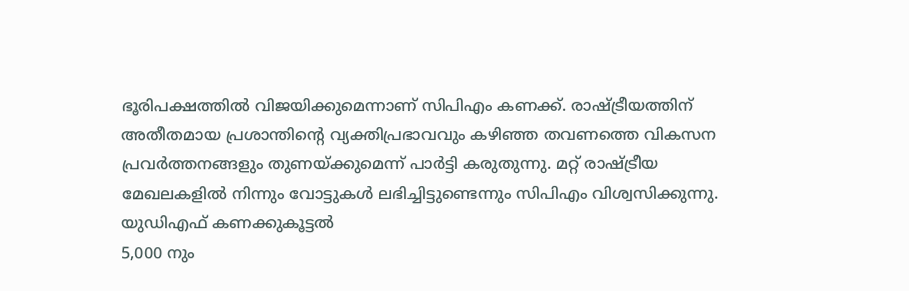ഭൂരിപക്ഷത്തിൽ വിജയിക്കുമെന്നാണ് സിപിഎം കണക്ക്. രാഷ്ട്രീയത്തിന് അതീതമായ പ്രശാന്തിന്റെ വ്യക്തിപ്രഭാവവും കഴിഞ്ഞ തവണത്തെ വികസന പ്രവർത്തനങ്ങളും തുണയ്ക്കുമെന്ന് പാർട്ടി കരുതുന്നു. മറ്റ് രാഷ്ട്രീയ മേഖലകളിൽ നിന്നും വോട്ടുകൾ ലഭിച്ചിട്ടുണ്ടെന്നും സിപിഎം വിശ്വസിക്കുന്നു.
യുഡിഎഫ് കണക്കുകൂട്ടൽ
5,000 നും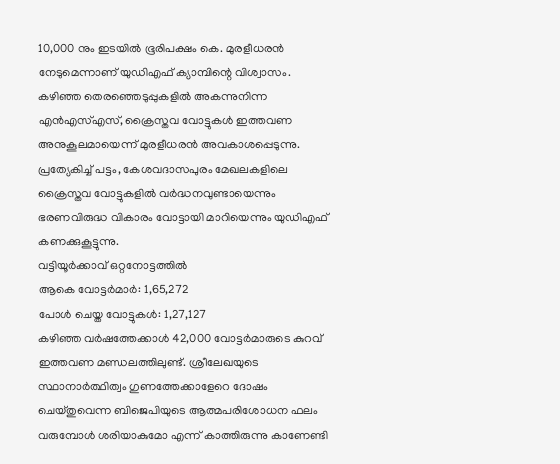10,000 നും ഇടയിൽ ഭൂരിപക്ഷം കെ. മുരളീധരൻ നേടുമെന്നാണ് യുഡിഎഫ് ക്യാമ്പിന്റെ വിശ്വാസം. കഴിഞ്ഞ തെരഞ്ഞെടുപ്പുകളിൽ അകന്നുനിന്ന എൻഎസ്എസ്, ക്രൈസ്തവ വോട്ടുകൾ ഇത്തവണ അനുകൂലമായെന്ന് മുരളീധരൻ അവകാശപ്പെടുന്നു. പ്രത്യേകിച്ച് പട്ടം, കേശവദാസപുരം മേഖലകളിലെ ക്രൈസ്തവ വോട്ടുകളിൽ വർദ്ധനവുണ്ടായെന്നും ഭരണവിരുദ്ധ വികാരം വോട്ടായി മാറിയെന്നും യുഡിഎഫ് കണക്കുകൂട്ടുന്നു.
വട്ടിയൂർക്കാവ് ഒറ്റനോട്ടത്തിൽ
ആകെ വോട്ടർമാർ: 1,65,272
പോൾ ചെയ്ത വോട്ടുകൾ: 1,27,127
കഴിഞ്ഞ വർഷത്തേക്കാൾ 42,000 വോട്ടർമാരുടെ കുറവ് ഇത്തവണ മണ്ഡലത്തിലുണ്ട്. ശ്രീലേഖയുടെ സ്ഥാനാർത്ഥിത്വം ഗുണത്തേക്കാളേറെ ദോഷം ചെയ്തുവെന്ന ബിജെപിയുടെ ആത്മപരിശോധന ഫലം വരുമ്പോൾ ശരിയാകുമോ എന്ന് കാത്തിരുന്നു കാണേണ്ടി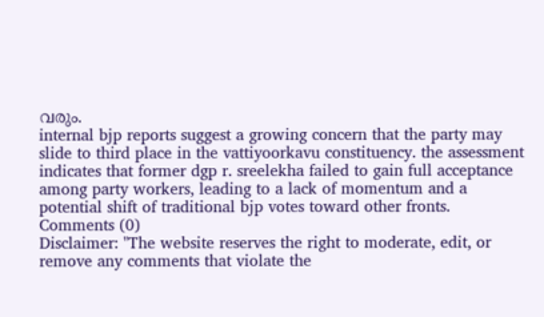വരും.
internal bjp reports suggest a growing concern that the party may slide to third place in the vattiyoorkavu constituency. the assessment indicates that former dgp r. sreelekha failed to gain full acceptance among party workers, leading to a lack of momentum and a potential shift of traditional bjp votes toward other fronts.
Comments (0)
Disclaimer: "The website reserves the right to moderate, edit, or remove any comments that violate the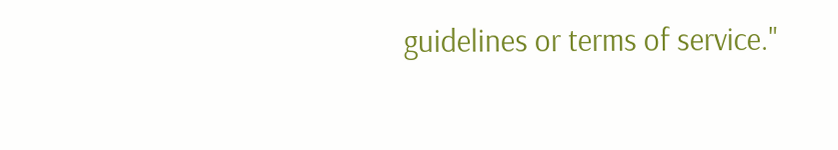guidelines or terms of service."